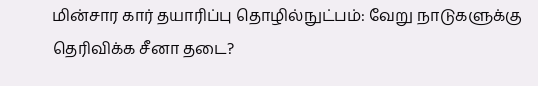மின்சார கார் தயாரிப்பு தொழில்நுட்பம்: வேறு நாடுகளுக்கு தெரிவிக்க சீனா தடை?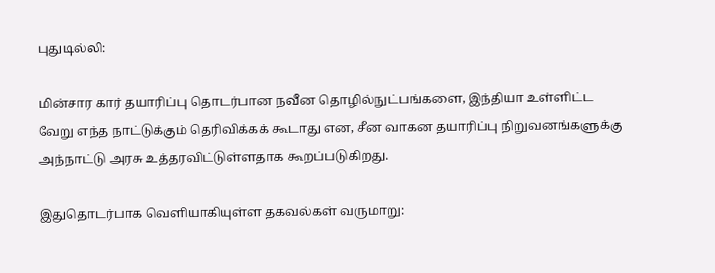புதுடில்லி:

மின்சார கார் தயாரிப்பு தொடர்பான நவீன தொழில்நுட்பங்களை, இந்தியா உள்ளிட்ட வேறு எந்த நாட்டுக்கும் தெரிவிக்கக் கூடாது என, சீன வாகன தயாரிப்பு நிறுவனங்களுக்கு அந்நாட்டு அரசு உத்தரவிட்டுள்ளதாக கூறப்படுகிறது.

இதுதொடர்பாக வெளியாகியுள்ள தகவல்கள் வருமாறு: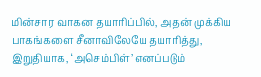மின்சார வாகன தயாரிப்பில், அதன் முக்கிய பாகங்களை சீனாவிலேயே தயாரித்து, இறுதியாக, ‘அசெம்பிள்’ எனப்படும்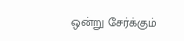ஒன்று சேர்க்கும்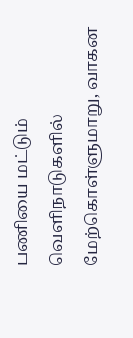பணியை மட்டும் வெளிநாடுகளில் மேற்கொள்ளுமாறு, வாகன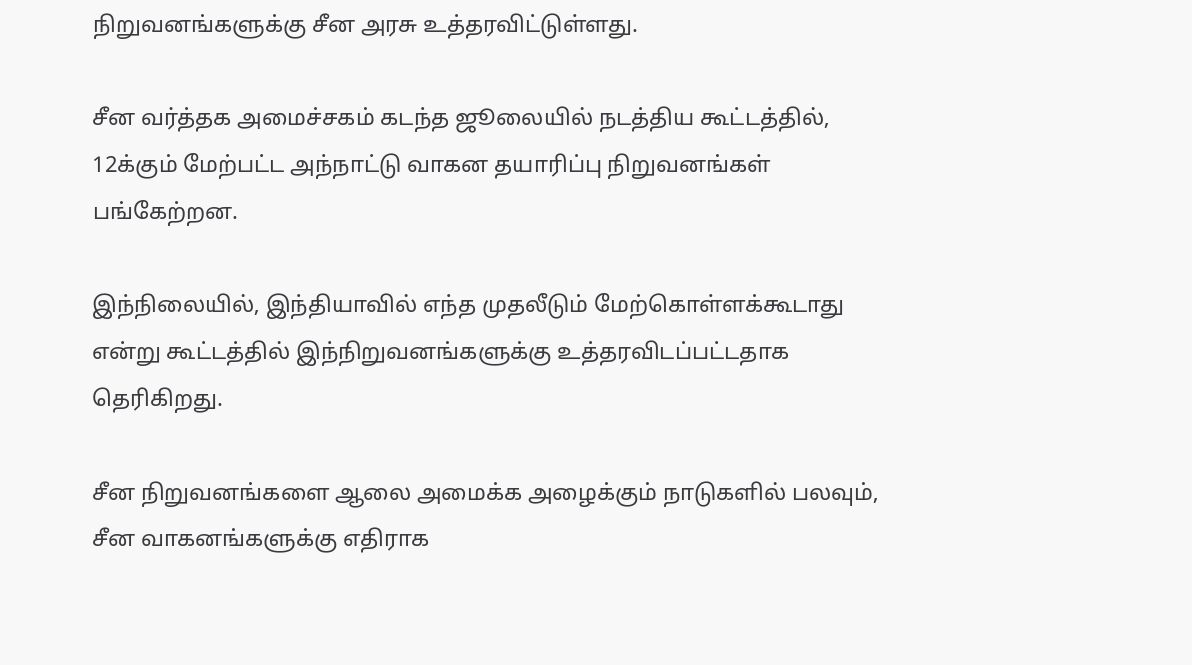நிறுவனங்களுக்கு சீன அரசு உத்தரவிட்டுள்ளது.

சீன வர்த்தக அமைச்சகம் கடந்த ஜூலையில் நடத்திய கூட்டத்தில், 12க்கும் மேற்பட்ட அந்நாட்டு வாகன தயாரிப்பு நிறுவனங்கள் பங்கேற்றன.

இந்நிலையில், இந்தியாவில் எந்த முதலீடும் மேற்கொள்ளக்கூடாது என்று கூட்டத்தில் இந்நிறுவனங்களுக்கு உத்தரவிடப்பட்டதாக தெரிகிறது.

சீன நிறுவனங்களை ஆலை அமைக்க அழைக்கும் நாடுகளில் பலவும், சீன வாகனங்களுக்கு எதிராக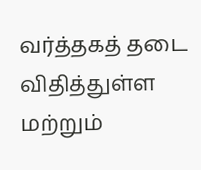வர்த்தகத் தடை விதித்துள்ள மற்றும்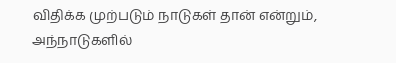விதிக்க முற்படும் நாடுகள் தான் என்றும், அந்நாடுகளில்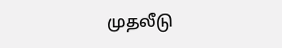முதலீடு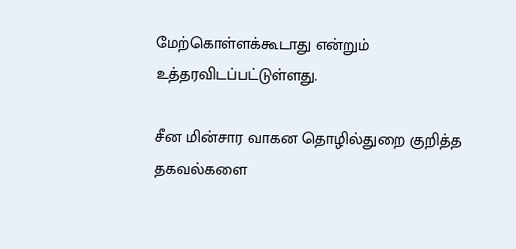மேற்கொள்ளக்கூடாது என்றும் உத்தரவிடப்பட்டுள்ளது.

சீன மின்சார வாகன தொழில்துறை குறித்த தகவல்களை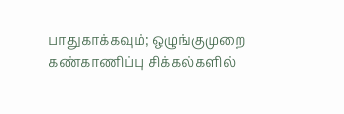பாதுகாக்கவும்; ஒழுங்குமுறை கண்காணிப்பு சிக்கல்களில்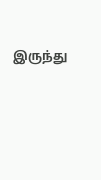இருந்து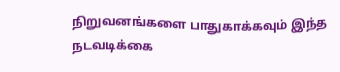நிறுவனங்களை பாதுகாக்கவும் இந்த நடவடிக்கை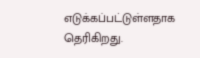எடுக்கப்பட்டுள்ளதாக தெரிகிறது.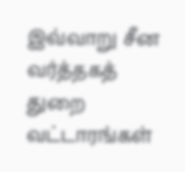இவ்வாறு சீன வர்த்தகத் துறை வட்டாரங்கள்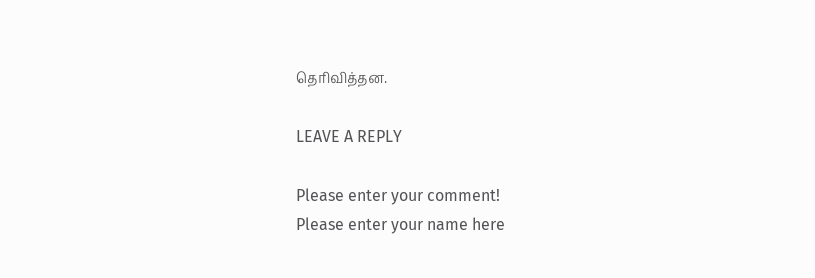தெரிவித்தன.

LEAVE A REPLY

Please enter your comment!
Please enter your name here